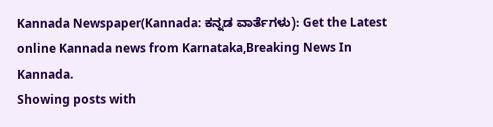Kannada Newspaper(Kannada: ಕನ್ನಡ ವಾರ್ತೆಗಳು): Get the Latest online Kannada news from Karnataka,Breaking News In Kannada.
Showing posts with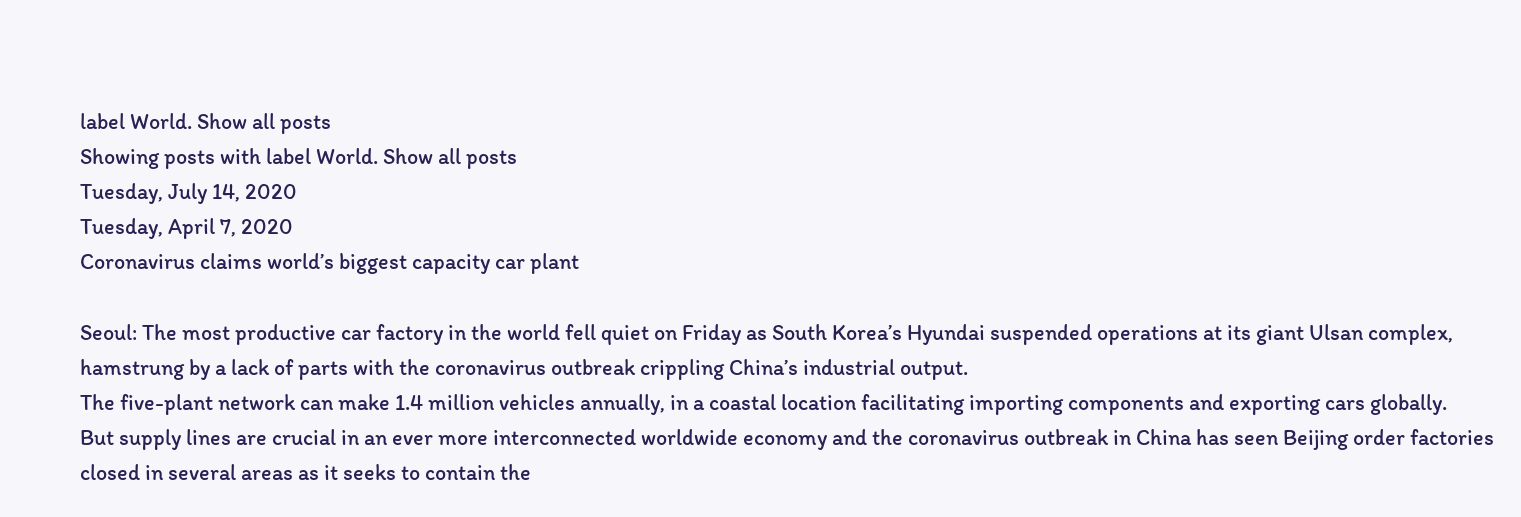label World. Show all posts
Showing posts with label World. Show all posts
Tuesday, July 14, 2020
Tuesday, April 7, 2020
Coronavirus claims world’s biggest capacity car plant

Seoul: The most productive car factory in the world fell quiet on Friday as South Korea’s Hyundai suspended operations at its giant Ulsan complex, hamstrung by a lack of parts with the coronavirus outbreak crippling China’s industrial output.
The five-plant network can make 1.4 million vehicles annually, in a coastal location facilitating importing components and exporting cars globally.
But supply lines are crucial in an ever more interconnected worldwide economy and the coronavirus outbreak in China has seen Beijing order factories closed in several areas as it seeks to contain the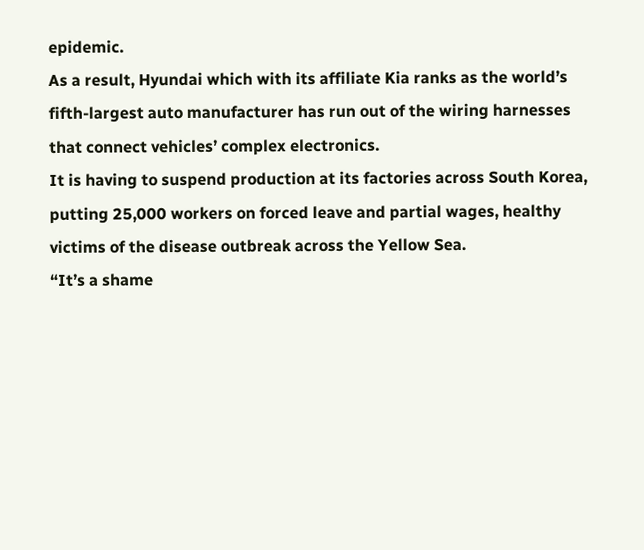epidemic.
As a result, Hyundai which with its affiliate Kia ranks as the world’s fifth-largest auto manufacturer has run out of the wiring harnesses that connect vehicles’ complex electronics.
It is having to suspend production at its factories across South Korea, putting 25,000 workers on forced leave and partial wages, healthy victims of the disease outbreak across the Yellow Sea.
“It’s a shame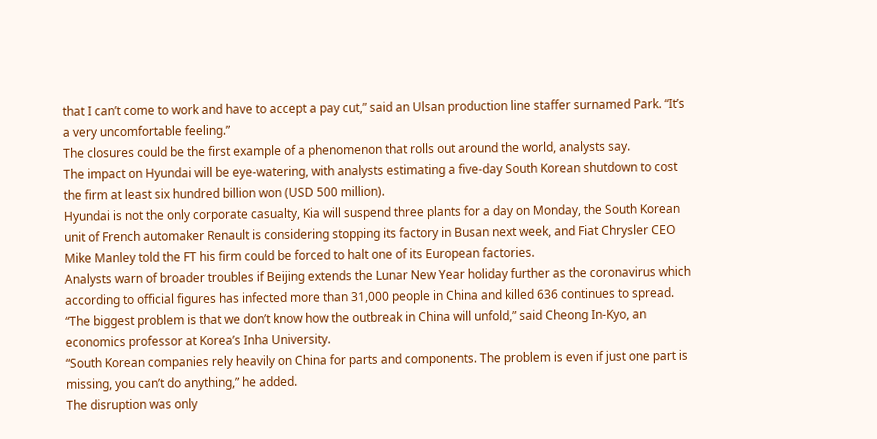that I can’t come to work and have to accept a pay cut,” said an Ulsan production line staffer surnamed Park. “It’s a very uncomfortable feeling.”
The closures could be the first example of a phenomenon that rolls out around the world, analysts say.
The impact on Hyundai will be eye-watering, with analysts estimating a five-day South Korean shutdown to cost the firm at least six hundred billion won (USD 500 million).
Hyundai is not the only corporate casualty, Kia will suspend three plants for a day on Monday, the South Korean unit of French automaker Renault is considering stopping its factory in Busan next week, and Fiat Chrysler CEO Mike Manley told the FT his firm could be forced to halt one of its European factories.
Analysts warn of broader troubles if Beijing extends the Lunar New Year holiday further as the coronavirus which according to official figures has infected more than 31,000 people in China and killed 636 continues to spread.
“The biggest problem is that we don’t know how the outbreak in China will unfold,” said Cheong In-Kyo, an economics professor at Korea’s Inha University.
“South Korean companies rely heavily on China for parts and components. The problem is even if just one part is missing, you can’t do anything,” he added.
The disruption was only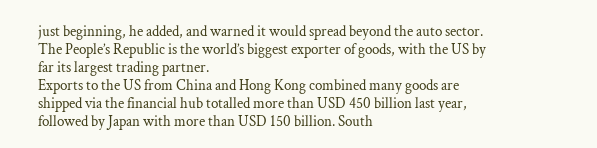just beginning, he added, and warned it would spread beyond the auto sector.
The People’s Republic is the world’s biggest exporter of goods, with the US by far its largest trading partner.
Exports to the US from China and Hong Kong combined many goods are shipped via the financial hub totalled more than USD 450 billion last year, followed by Japan with more than USD 150 billion. South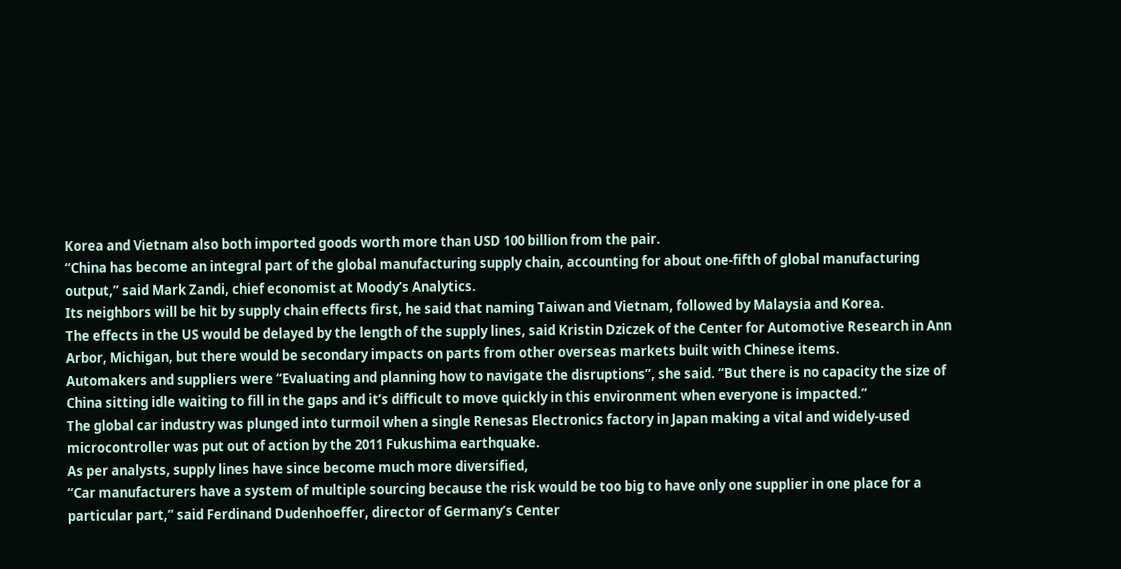Korea and Vietnam also both imported goods worth more than USD 100 billion from the pair.
“China has become an integral part of the global manufacturing supply chain, accounting for about one-fifth of global manufacturing output,” said Mark Zandi, chief economist at Moody’s Analytics.
Its neighbors will be hit by supply chain effects first, he said that naming Taiwan and Vietnam, followed by Malaysia and Korea.
The effects in the US would be delayed by the length of the supply lines, said Kristin Dziczek of the Center for Automotive Research in Ann Arbor, Michigan, but there would be secondary impacts on parts from other overseas markets built with Chinese items.
Automakers and suppliers were “Evaluating and planning how to navigate the disruptions”, she said. “But there is no capacity the size of China sitting idle waiting to fill in the gaps and it’s difficult to move quickly in this environment when everyone is impacted.”
The global car industry was plunged into turmoil when a single Renesas Electronics factory in Japan making a vital and widely-used microcontroller was put out of action by the 2011 Fukushima earthquake.
As per analysts, supply lines have since become much more diversified,
“Car manufacturers have a system of multiple sourcing because the risk would be too big to have only one supplier in one place for a particular part,” said Ferdinand Dudenhoeffer, director of Germany’s Center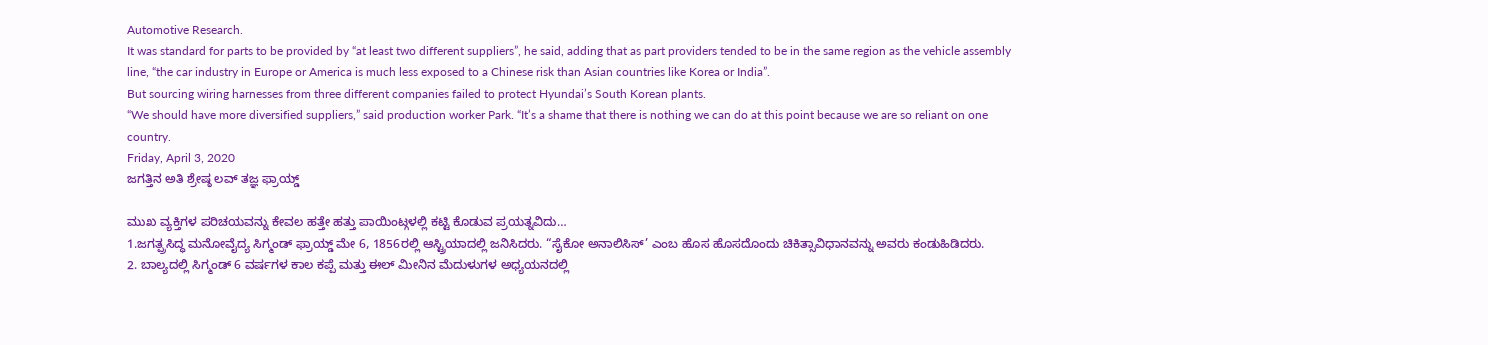Automotive Research.
It was standard for parts to be provided by “at least two different suppliers”, he said, adding that as part providers tended to be in the same region as the vehicle assembly line, “the car industry in Europe or America is much less exposed to a Chinese risk than Asian countries like Korea or India”.
But sourcing wiring harnesses from three different companies failed to protect Hyundai’s South Korean plants.
“We should have more diversified suppliers,” said production worker Park. “It’s a shame that there is nothing we can do at this point because we are so reliant on one country.
Friday, April 3, 2020
ಜಗತ್ತಿನ ಅತಿ ಶ್ರೇಷ್ಠ ಲವ್ ತಜ್ಞ ಫ್ರಾಯ್ಡ್

ಮುಖ ವ್ಯಕ್ತಿಗಳ ಪರಿಚಯವನ್ನು ಕೇವಲ ಹತ್ತೇ ಹತ್ತು ಪಾಯಿಂಟ್ಗಳಲ್ಲಿ ಕಟ್ಟಿ ಕೊಡುವ ಪ್ರಯತ್ನವಿದು…
1.ಜಗತ್ಪ್ರಸಿದ್ಧ ಮನೋವೈದ್ಯ ಸಿಗ್ಮಂಡ್ ಫ್ರಾಯ್ಡ್ ಮೇ 6, 1856ರಲ್ಲಿ ಆಸ್ಟ್ರಿಯಾದಲ್ಲಿ ಜನಿಸಿದರು. “ಸೈಕೋ ಅನಾಲಿಸಿಸ್’ ಎಂಬ ಹೊಸ ಹೊಸದೊಂದು ಚಿಕಿತ್ಸಾವಿಧಾನವನ್ನು ಅವರು ಕಂಡುಹಿಡಿದರು.
2. ಬಾಲ್ಯದಲ್ಲಿ ಸಿಗ್ಮಂಡ್ 6 ವರ್ಷಗಳ ಕಾಲ ಕಪ್ಪೆ ಮತ್ತು ಈಲ್ ಮೀನಿನ ಮೆದುಳುಗಳ ಅಧ್ಯಯನದಲ್ಲಿ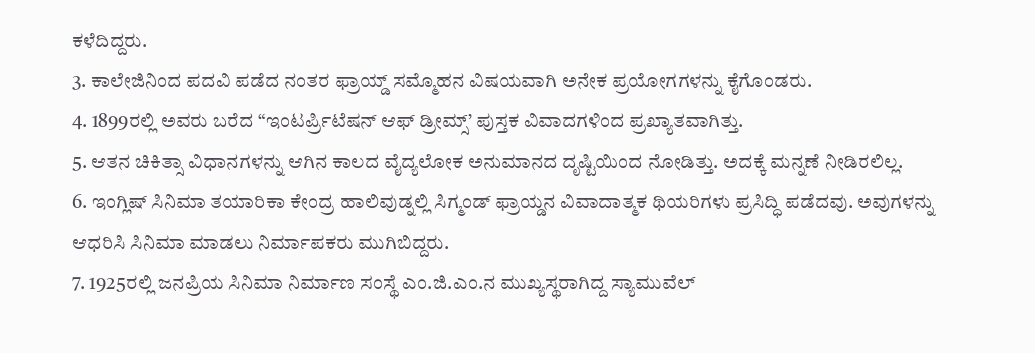ಕಳೆದಿದ್ದರು.
3. ಕಾಲೇಜಿನಿಂದ ಪದವಿ ಪಡೆದ ನಂತರ ಫ್ರಾಯ್ಡ್ ಸಮ್ಮೊಹನ ವಿಷಯವಾಗಿ ಅನೇಕ ಪ್ರಯೋಗಗಳನ್ನು ಕೈಗೊಂಡರು.
4. 1899ರಲ್ಲಿ ಅವರು ಬರೆದ “ಇಂಟರ್ಪ್ರಿಟೆಷನ್ ಆಫ್ ಡ್ರೀಮ್ಸ್’ ಪುಸ್ತಕ ವಿವಾದಗಳಿಂದ ಪ್ರಖ್ಯಾತವಾಗಿತ್ತು.
5. ಆತನ ಚಿಕಿತ್ಸಾ ವಿಧಾನಗಳನ್ನು ಆಗಿನ ಕಾಲದ ವೈದ್ಯಲೋಕ ಅನುಮಾನದ ದೃಷ್ಟಿಯಿಂದ ನೋಡಿತ್ತು. ಅದಕ್ಕೆ ಮನ್ನಣೆ ನೀಡಿರಲಿಲ್ಲ.
6. ಇಂಗ್ಲಿಷ್ ಸಿನಿಮಾ ತಯಾರಿಕಾ ಕೇಂದ್ರ ಹಾಲಿವುಡ್ನಲ್ಲಿ ಸಿಗ್ಮಂಡ್ ಫ್ರಾಯ್ಡನ ವಿವಾದಾತ್ಮಕ ಥಿಯರಿಗಳು ಪ್ರಸಿದ್ಧಿ ಪಡೆದವು. ಅವುಗಳನ್ನು ಆಧರಿಸಿ ಸಿನಿಮಾ ಮಾಡಲು ನಿರ್ಮಾಪಕರು ಮುಗಿಬಿದ್ದರು.
7. 1925ರಲ್ಲಿ ಜನಪ್ರಿಯ ಸಿನಿಮಾ ನಿರ್ಮಾಣ ಸಂಸ್ಥೆ ಎಂ.ಜಿ.ಎಂ.ನ ಮುಖ್ಯಸ್ಥರಾಗಿದ್ದ ಸ್ಯಾಮುವೆಲ್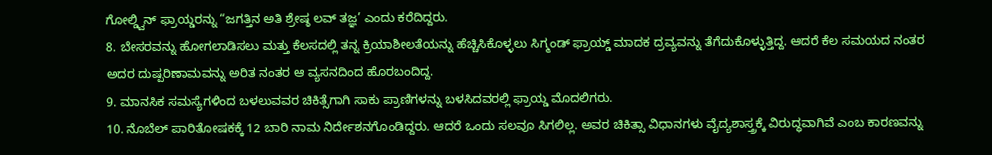ಗೋಲ್ಡ್ವಿನ್ ಫ್ರಾಯ್ಡರನ್ನು “ಜಗತ್ತಿನ ಅತಿ ಶ್ರೇಷ್ಠ ಲವ್ ತಜ್ಞ’ ಎಂದು ಕರೆದಿದ್ದರು.
8. ಬೇಸರವನ್ನು ಹೋಗಲಾಡಿಸಲು ಮತ್ತು ಕೆಲಸದಲ್ಲಿ ತನ್ನ ಕ್ರಿಯಾಶೀಲತೆಯನ್ನು ಹೆಚ್ಚಿಸಿಕೊಳ್ಳಲು ಸಿಗ್ಮಂಡ್ ಫ್ರಾಯ್ಡ್ ಮಾದಕ ದ್ರವ್ಯವನ್ನು ತೆಗೆದುಕೊಳ್ಳುತ್ತಿದ್ದ. ಆದರೆ ಕೆಲ ಸಮಯದ ನಂತರ ಅದರ ದುಷ್ಪರಿಣಾಮವನ್ನು ಅರಿತ ನಂತರ ಆ ವ್ಯಸನದಿಂದ ಹೊರಬಂದಿದ್ದ.
9. ಮಾನಸಿಕ ಸಮಸ್ಯೆಗಳಿಂದ ಬಳಲುವವರ ಚಿಕಿತ್ಸೆಗಾಗಿ ಸಾಕು ಪ್ರಾಣಿಗಳನ್ನು ಬಳಸಿದವರಲ್ಲಿ ಫ್ರಾಯ್ಡ ಮೊದಲಿಗರು.
10. ನೊಬೆಲ್ ಪಾರಿತೋಷಕಕ್ಕೆ 12 ಬಾರಿ ನಾಮ ನಿರ್ದೇಶನಗೊಂಡಿದ್ದರು. ಆದರೆ ಒಂದು ಸಲವೂ ಸಿಗಲಿಲ್ಲ. ಅವರ ಚಿಕಿತ್ಸಾ ವಿಧಾನಗಳು ವೈದ್ಯಶಾಸ್ತ್ರಕ್ಕೆ ವಿರುದ್ಧವಾಗಿವೆ ಎಂಬ ಕಾರಣವನ್ನು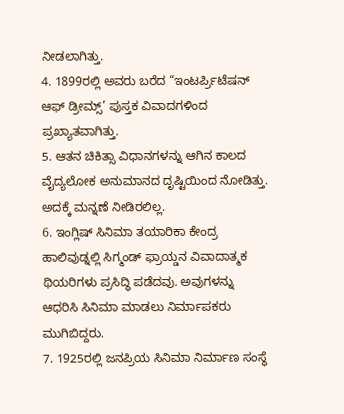ನೀಡಲಾಗಿತ್ತು.
4. 1899ರಲ್ಲಿ ಅವರು ಬರೆದ “ಇಂಟರ್ಪ್ರಿಟೆಷನ್ ಆಫ್ ಡ್ರೀಮ್ಸ್’ ಪುಸ್ತಕ ವಿವಾದಗಳಿಂದ ಪ್ರಖ್ಯಾತವಾಗಿತ್ತು.
5. ಆತನ ಚಿಕಿತ್ಸಾ ವಿಧಾನಗಳನ್ನು ಆಗಿನ ಕಾಲದ ವೈದ್ಯಲೋಕ ಅನುಮಾನದ ದೃಷ್ಟಿಯಿಂದ ನೋಡಿತ್ತು. ಅದಕ್ಕೆ ಮನ್ನಣೆ ನೀಡಿರಲಿಲ್ಲ.
6. ಇಂಗ್ಲಿಷ್ ಸಿನಿಮಾ ತಯಾರಿಕಾ ಕೇಂದ್ರ ಹಾಲಿವುಡ್ನಲ್ಲಿ ಸಿಗ್ಮಂಡ್ ಫ್ರಾಯ್ಡನ ವಿವಾದಾತ್ಮಕ ಥಿಯರಿಗಳು ಪ್ರಸಿದ್ಧಿ ಪಡೆದವು. ಅವುಗಳನ್ನು ಆಧರಿಸಿ ಸಿನಿಮಾ ಮಾಡಲು ನಿರ್ಮಾಪಕರು ಮುಗಿಬಿದ್ದರು.
7. 1925ರಲ್ಲಿ ಜನಪ್ರಿಯ ಸಿನಿಮಾ ನಿರ್ಮಾಣ ಸಂಸ್ಥೆ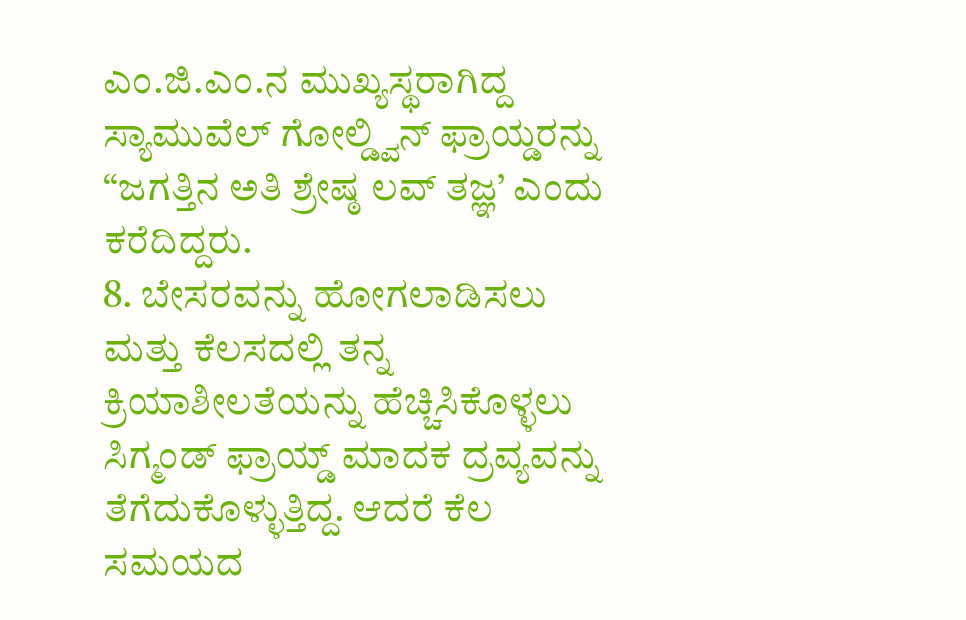ಎಂ.ಜಿ.ಎಂ.ನ ಮುಖ್ಯಸ್ಥರಾಗಿದ್ದ ಸ್ಯಾಮುವೆಲ್ ಗೋಲ್ಡ್ವಿನ್ ಫ್ರಾಯ್ಡರನ್ನು “ಜಗತ್ತಿನ ಅತಿ ಶ್ರೇಷ್ಠ ಲವ್ ತಜ್ಞ’ ಎಂದು ಕರೆದಿದ್ದರು.
8. ಬೇಸರವನ್ನು ಹೋಗಲಾಡಿಸಲು ಮತ್ತು ಕೆಲಸದಲ್ಲಿ ತನ್ನ ಕ್ರಿಯಾಶೀಲತೆಯನ್ನು ಹೆಚ್ಚಿಸಿಕೊಳ್ಳಲು ಸಿಗ್ಮಂಡ್ ಫ್ರಾಯ್ಡ್ ಮಾದಕ ದ್ರವ್ಯವನ್ನು ತೆಗೆದುಕೊಳ್ಳುತ್ತಿದ್ದ. ಆದರೆ ಕೆಲ ಸಮಯದ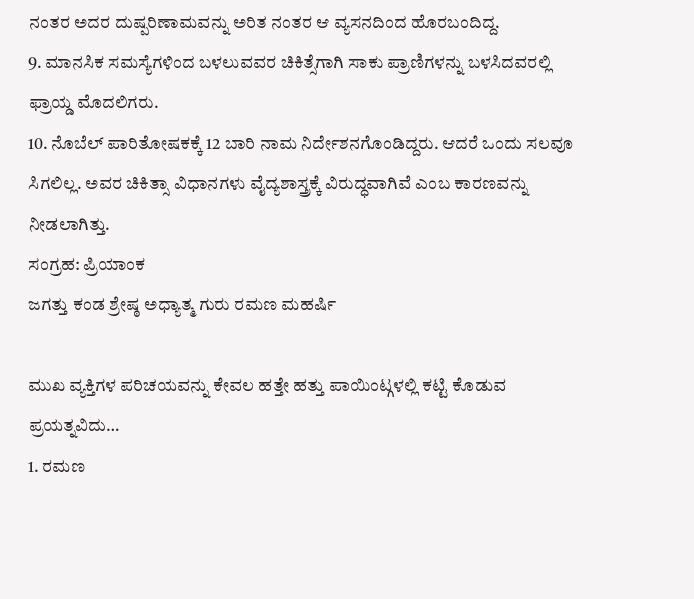ನಂತರ ಅದರ ದುಷ್ಪರಿಣಾಮವನ್ನು ಅರಿತ ನಂತರ ಆ ವ್ಯಸನದಿಂದ ಹೊರಬಂದಿದ್ದ.
9. ಮಾನಸಿಕ ಸಮಸ್ಯೆಗಳಿಂದ ಬಳಲುವವರ ಚಿಕಿತ್ಸೆಗಾಗಿ ಸಾಕು ಪ್ರಾಣಿಗಳನ್ನು ಬಳಸಿದವರಲ್ಲಿ ಫ್ರಾಯ್ಡ ಮೊದಲಿಗರು.
10. ನೊಬೆಲ್ ಪಾರಿತೋಷಕಕ್ಕೆ 12 ಬಾರಿ ನಾಮ ನಿರ್ದೇಶನಗೊಂಡಿದ್ದರು. ಆದರೆ ಒಂದು ಸಲವೂ ಸಿಗಲಿಲ್ಲ. ಅವರ ಚಿಕಿತ್ಸಾ ವಿಧಾನಗಳು ವೈದ್ಯಶಾಸ್ತ್ರಕ್ಕೆ ವಿರುದ್ಧವಾಗಿವೆ ಎಂಬ ಕಾರಣವನ್ನು ನೀಡಲಾಗಿತ್ತು.
ಸಂಗ್ರಹ: ಪ್ರಿಯಾಂಕ
ಜಗತ್ತು ಕಂಡ ಶ್ರೇಷ್ಠ ಅಧ್ಯಾತ್ಮ ಗುರು ರಮಣ ಮಹರ್ಷಿ

ಮುಖ ವ್ಯಕ್ತಿಗಳ ಪರಿಚಯವನ್ನು ಕೇವಲ ಹತ್ತೇ ಹತ್ತು ಪಾಯಿಂಟ್ಗಳಲ್ಲಿ ಕಟ್ಟಿ ಕೊಡುವ ಪ್ರಯತ್ನವಿದು…
1. ರಮಣ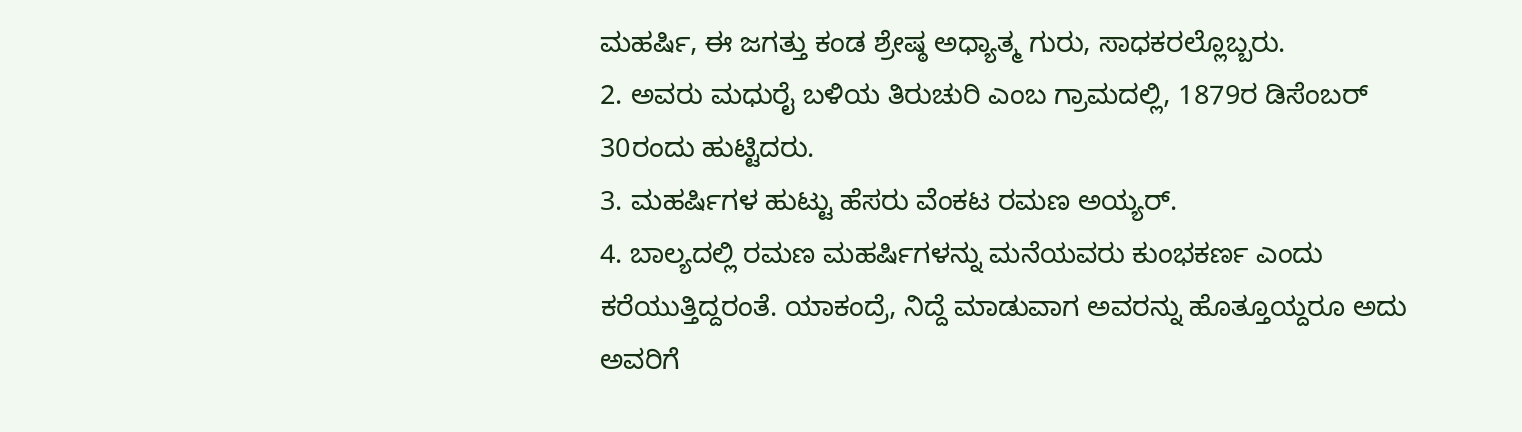ಮಹರ್ಷಿ, ಈ ಜಗತ್ತು ಕಂಡ ಶ್ರೇಷ್ಠ ಅಧ್ಯಾತ್ಮ ಗುರು, ಸಾಧಕರಲ್ಲೊಬ್ಬರು.
2. ಅವರು ಮಧುರೈ ಬಳಿಯ ತಿರುಚುರಿ ಎಂಬ ಗ್ರಾಮದಲ್ಲಿ, 1879ರ ಡಿಸೆಂಬರ್ 30ರಂದು ಹುಟ್ಟಿದರು.
3. ಮಹರ್ಷಿಗಳ ಹುಟ್ಟು ಹೆಸರು ವೆಂಕಟ ರಮಣ ಅಯ್ಯರ್.
4. ಬಾಲ್ಯದಲ್ಲಿ ರಮಣ ಮಹರ್ಷಿಗಳನ್ನು ಮನೆಯವರು ಕುಂಭಕರ್ಣ ಎಂದು ಕರೆಯುತ್ತಿದ್ದರಂತೆ. ಯಾಕಂದ್ರೆ, ನಿದ್ದೆ ಮಾಡುವಾಗ ಅವರನ್ನು ಹೊತ್ತೂಯ್ದರೂ ಅದು ಅವರಿಗೆ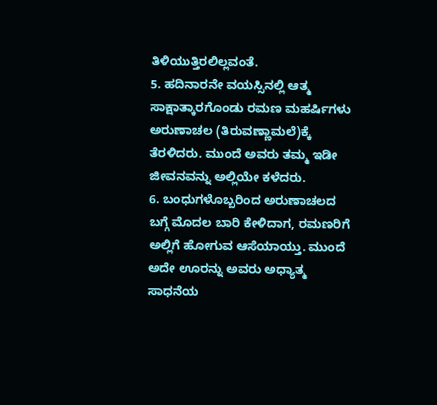ತಿಳಿಯುತ್ತಿರಲಿಲ್ಲವಂತೆ.
5. ಹದಿನಾರನೇ ವಯಸ್ಸಿನಲ್ಲಿ ಆತ್ಮ ಸಾಕ್ಷಾತ್ಕಾರಗೊಂಡು ರಮಣ ಮಹರ್ಷಿಗಳು ಅರುಣಾಚಲ (ತಿರುವಣ್ಣಾಮಲೆ)ಕ್ಕೆ ತೆರಳಿದರು. ಮುಂದೆ ಅವರು ತಮ್ಮ ಇಡೀ ಜೀವನವನ್ನು ಅಲ್ಲಿಯೇ ಕಳೆದರು.
6. ಬಂಧುಗಳೊಬ್ಬರಿಂದ ಅರುಣಾಚಲದ ಬಗ್ಗೆ ಮೊದಲ ಬಾರಿ ಕೇಳಿದಾಗ, ರಮಣರಿಗೆ ಅಲ್ಲಿಗೆ ಹೋಗುವ ಆಸೆಯಾಯ್ತು. ಮುಂದೆ ಅದೇ ಊರನ್ನು ಅವರು ಅಧ್ಯಾತ್ಮ ಸಾಧನೆಯ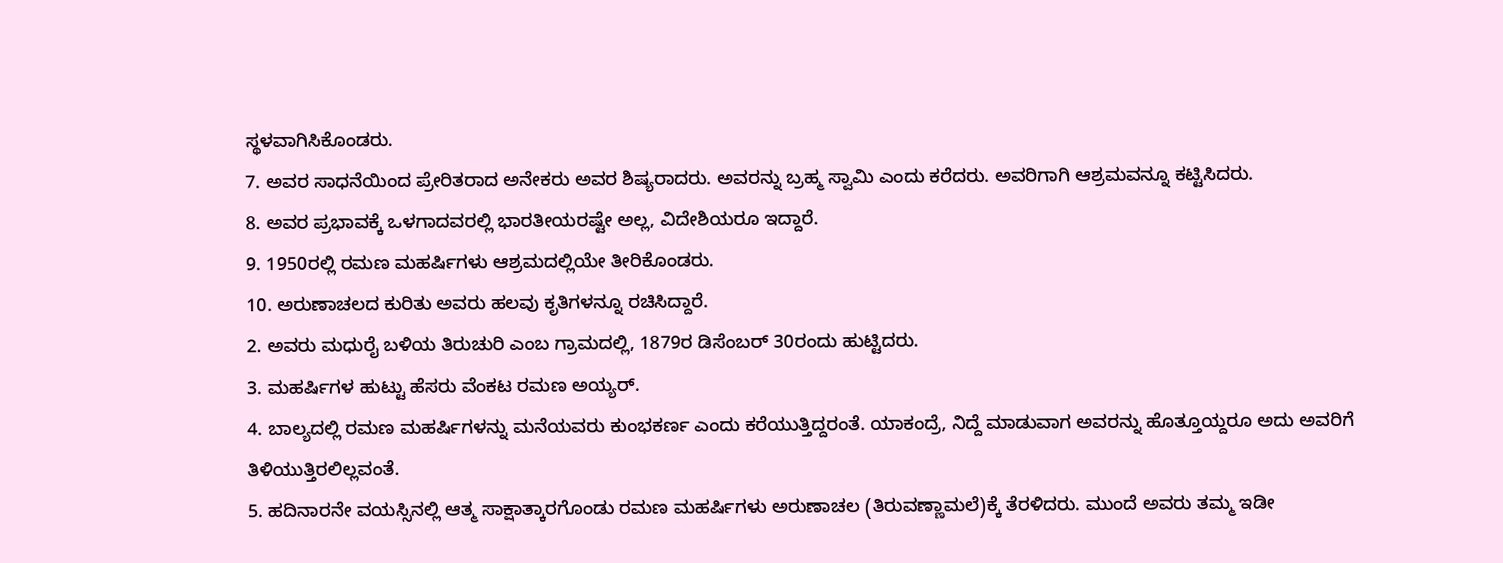ಸ್ಥಳವಾಗಿಸಿಕೊಂಡರು.
7. ಅವರ ಸಾಧನೆಯಿಂದ ಪ್ರೇರಿತರಾದ ಅನೇಕರು ಅವರ ಶಿಷ್ಯರಾದರು. ಅವರನ್ನು ಬ್ರಹ್ಮ ಸ್ವಾಮಿ ಎಂದು ಕರೆದರು. ಅವರಿಗಾಗಿ ಆಶ್ರಮವನ್ನೂ ಕಟ್ಟಿಸಿದರು.
8. ಅವರ ಪ್ರಭಾವಕ್ಕೆ ಒಳಗಾದವರಲ್ಲಿ ಭಾರತೀಯರಷ್ಟೇ ಅಲ್ಲ, ವಿದೇಶಿಯರೂ ಇದ್ದಾರೆ.
9. 1950ರಲ್ಲಿ ರಮಣ ಮಹರ್ಷಿಗಳು ಆಶ್ರಮದಲ್ಲಿಯೇ ತೀರಿಕೊಂಡರು.
10. ಅರುಣಾಚಲದ ಕುರಿತು ಅವರು ಹಲವು ಕೃತಿಗಳನ್ನೂ ರಚಿಸಿದ್ದಾರೆ.
2. ಅವರು ಮಧುರೈ ಬಳಿಯ ತಿರುಚುರಿ ಎಂಬ ಗ್ರಾಮದಲ್ಲಿ, 1879ರ ಡಿಸೆಂಬರ್ 30ರಂದು ಹುಟ್ಟಿದರು.
3. ಮಹರ್ಷಿಗಳ ಹುಟ್ಟು ಹೆಸರು ವೆಂಕಟ ರಮಣ ಅಯ್ಯರ್.
4. ಬಾಲ್ಯದಲ್ಲಿ ರಮಣ ಮಹರ್ಷಿಗಳನ್ನು ಮನೆಯವರು ಕುಂಭಕರ್ಣ ಎಂದು ಕರೆಯುತ್ತಿದ್ದರಂತೆ. ಯಾಕಂದ್ರೆ, ನಿದ್ದೆ ಮಾಡುವಾಗ ಅವರನ್ನು ಹೊತ್ತೂಯ್ದರೂ ಅದು ಅವರಿಗೆ ತಿಳಿಯುತ್ತಿರಲಿಲ್ಲವಂತೆ.
5. ಹದಿನಾರನೇ ವಯಸ್ಸಿನಲ್ಲಿ ಆತ್ಮ ಸಾಕ್ಷಾತ್ಕಾರಗೊಂಡು ರಮಣ ಮಹರ್ಷಿಗಳು ಅರುಣಾಚಲ (ತಿರುವಣ್ಣಾಮಲೆ)ಕ್ಕೆ ತೆರಳಿದರು. ಮುಂದೆ ಅವರು ತಮ್ಮ ಇಡೀ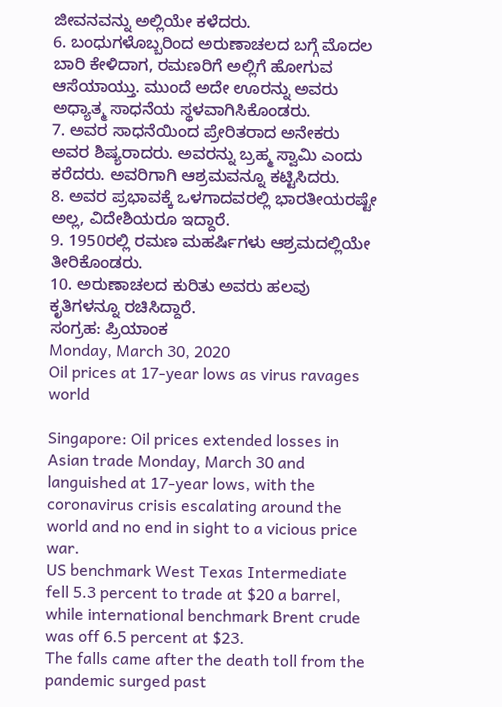ಜೀವನವನ್ನು ಅಲ್ಲಿಯೇ ಕಳೆದರು.
6. ಬಂಧುಗಳೊಬ್ಬರಿಂದ ಅರುಣಾಚಲದ ಬಗ್ಗೆ ಮೊದಲ ಬಾರಿ ಕೇಳಿದಾಗ, ರಮಣರಿಗೆ ಅಲ್ಲಿಗೆ ಹೋಗುವ ಆಸೆಯಾಯ್ತು. ಮುಂದೆ ಅದೇ ಊರನ್ನು ಅವರು ಅಧ್ಯಾತ್ಮ ಸಾಧನೆಯ ಸ್ಥಳವಾಗಿಸಿಕೊಂಡರು.
7. ಅವರ ಸಾಧನೆಯಿಂದ ಪ್ರೇರಿತರಾದ ಅನೇಕರು ಅವರ ಶಿಷ್ಯರಾದರು. ಅವರನ್ನು ಬ್ರಹ್ಮ ಸ್ವಾಮಿ ಎಂದು ಕರೆದರು. ಅವರಿಗಾಗಿ ಆಶ್ರಮವನ್ನೂ ಕಟ್ಟಿಸಿದರು.
8. ಅವರ ಪ್ರಭಾವಕ್ಕೆ ಒಳಗಾದವರಲ್ಲಿ ಭಾರತೀಯರಷ್ಟೇ ಅಲ್ಲ, ವಿದೇಶಿಯರೂ ಇದ್ದಾರೆ.
9. 1950ರಲ್ಲಿ ರಮಣ ಮಹರ್ಷಿಗಳು ಆಶ್ರಮದಲ್ಲಿಯೇ ತೀರಿಕೊಂಡರು.
10. ಅರುಣಾಚಲದ ಕುರಿತು ಅವರು ಹಲವು ಕೃತಿಗಳನ್ನೂ ರಚಿಸಿದ್ದಾರೆ.
ಸಂಗ್ರಹ: ಪ್ರಿಯಾಂಕ
Monday, March 30, 2020
Oil prices at 17-year lows as virus ravages world

Singapore: Oil prices extended losses in Asian trade Monday, March 30 and languished at 17-year lows, with the coronavirus crisis escalating around the world and no end in sight to a vicious price war.
US benchmark West Texas Intermediate fell 5.3 percent to trade at $20 a barrel, while international benchmark Brent crude was off 6.5 percent at $23.
The falls came after the death toll from the pandemic surged past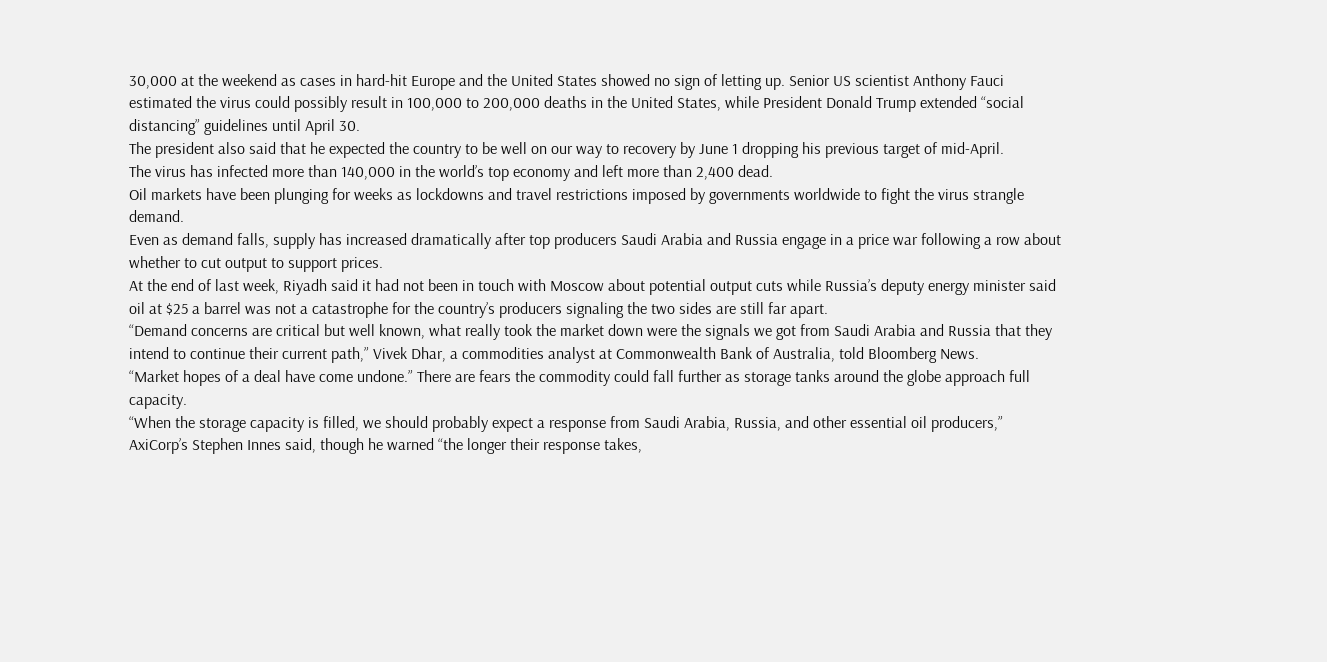30,000 at the weekend as cases in hard-hit Europe and the United States showed no sign of letting up. Senior US scientist Anthony Fauci estimated the virus could possibly result in 100,000 to 200,000 deaths in the United States, while President Donald Trump extended “social distancing” guidelines until April 30.
The president also said that he expected the country to be well on our way to recovery by June 1 dropping his previous target of mid-April.
The virus has infected more than 140,000 in the world’s top economy and left more than 2,400 dead.
Oil markets have been plunging for weeks as lockdowns and travel restrictions imposed by governments worldwide to fight the virus strangle demand.
Even as demand falls, supply has increased dramatically after top producers Saudi Arabia and Russia engage in a price war following a row about whether to cut output to support prices.
At the end of last week, Riyadh said it had not been in touch with Moscow about potential output cuts while Russia’s deputy energy minister said oil at $25 a barrel was not a catastrophe for the country’s producers signaling the two sides are still far apart.
“Demand concerns are critical but well known, what really took the market down were the signals we got from Saudi Arabia and Russia that they intend to continue their current path,” Vivek Dhar, a commodities analyst at Commonwealth Bank of Australia, told Bloomberg News.
“Market hopes of a deal have come undone.” There are fears the commodity could fall further as storage tanks around the globe approach full capacity.
“When the storage capacity is filled, we should probably expect a response from Saudi Arabia, Russia, and other essential oil producers,” AxiCorp’s Stephen Innes said, though he warned “the longer their response takes,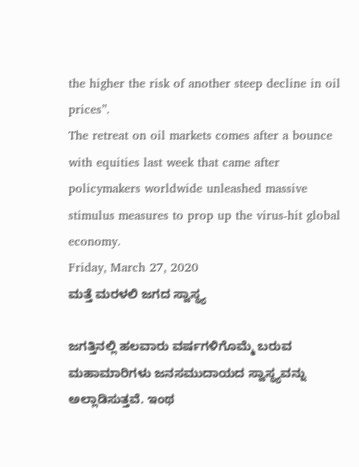the higher the risk of another steep decline in oil prices”.
The retreat on oil markets comes after a bounce with equities last week that came after policymakers worldwide unleashed massive stimulus measures to prop up the virus-hit global economy.
Friday, March 27, 2020
ಮತ್ತೆ ಮರಳಲಿ ಜಗದ ಸ್ವಾಸ್ಥ್ಯ

ಜಗತ್ತಿನಲ್ಲಿ ಹಲವಾರು ವರ್ಷಗಳಿಗೊಮ್ಮೆ ಬರುವ ಮಹಾಮಾರಿಗಳು ಜನಸಮುದಾಯದ ಸ್ವಾಸ್ಥ್ಯವನ್ನು ಅಲ್ಲಾಡಿಸುತ್ತವೆ. ಇಂಥ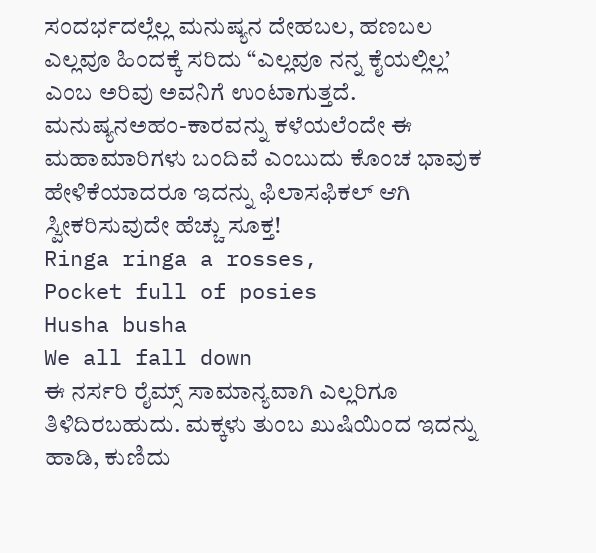ಸಂದರ್ಭದಲ್ಲೆಲ್ಲ ಮನುಷ್ಯನ ದೇಹಬಲ, ಹಣಬಲ ಎಲ್ಲವೂ ಹಿಂದಕ್ಕೆ ಸರಿದು “ಎಲ್ಲವೂ ನನ್ನ ಕೈಯಲ್ಲಿಲ್ಲ’ ಎಂಬ ಅರಿವು ಅವನಿಗೆ ಉಂಟಾಗುತ್ತದೆ. ಮನುಷ್ಯನಅಹಂ-ಕಾರವನ್ನು ಕಳೆಯಲೆಂದೇ ಈ ಮಹಾಮಾರಿಗಳು ಬಂದಿವೆ ಎಂಬುದು ಕೊಂಚ ಭಾವುಕ ಹೇಳಿಕೆಯಾದರೂ ಇದನ್ನು ಫಿಲಾಸಫಿಕಲ್ ಆಗಿ ಸ್ವೀಕರಿಸುವುದೇ ಹೆಚ್ಚು ಸೂಕ್ತ!
Ringa ringa a rosses,
Pocket full of posies
Husha busha
We all fall down
ಈ ನರ್ಸರಿ ರೈಮ್ಸ್ ಸಾಮಾನ್ಯವಾಗಿ ಎಲ್ಲರಿಗೂ ತಿಳಿದಿರಬಹುದು. ಮಕ್ಕಳು ತುಂಬ ಖುಷಿಯಿಂದ ಇದನ್ನು ಹಾಡಿ, ಕುಣಿದು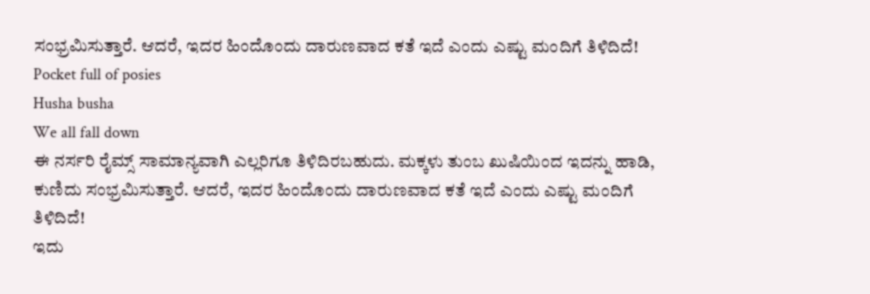ಸಂಭ್ರಮಿಸುತ್ತಾರೆ. ಆದರೆ, ಇದರ ಹಿಂದೊಂದು ದಾರುಣವಾದ ಕತೆ ಇದೆ ಎಂದು ಎಷ್ಟು ಮಂದಿಗೆ ತಿಳಿದಿದೆ!
Pocket full of posies
Husha busha
We all fall down
ಈ ನರ್ಸರಿ ರೈಮ್ಸ್ ಸಾಮಾನ್ಯವಾಗಿ ಎಲ್ಲರಿಗೂ ತಿಳಿದಿರಬಹುದು. ಮಕ್ಕಳು ತುಂಬ ಖುಷಿಯಿಂದ ಇದನ್ನು ಹಾಡಿ, ಕುಣಿದು ಸಂಭ್ರಮಿಸುತ್ತಾರೆ. ಆದರೆ, ಇದರ ಹಿಂದೊಂದು ದಾರುಣವಾದ ಕತೆ ಇದೆ ಎಂದು ಎಷ್ಟು ಮಂದಿಗೆ ತಿಳಿದಿದೆ!
ಇದು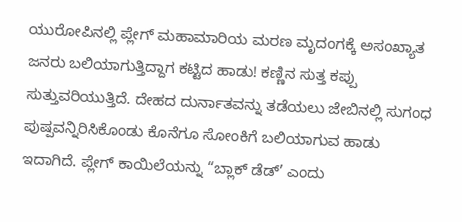ಯುರೋಪಿನಲ್ಲಿ ಪ್ಲೇಗ್ ಮಹಾಮಾರಿಯ ಮರಣ ಮೃದಂಗಕ್ಕೆ ಅಸಂಖ್ಯಾತ ಜನರು ಬಲಿಯಾಗುತ್ತಿದ್ದಾಗ ಕಟ್ಟಿದ ಹಾಡು! ಕಣ್ಣಿನ ಸುತ್ತ ಕಪ್ಪು ಸುತ್ತುವರಿಯುತ್ತಿದೆ. ದೇಹದ ದುರ್ನಾತವನ್ನು ತಡೆಯಲು ಜೇಬಿನಲ್ಲಿ ಸುಗಂಧ ಪುಷ್ಪವನ್ನಿರಿಸಿಕೊಂಡು ಕೊನೆಗೂ ಸೋಂಕಿಗೆ ಬಲಿಯಾಗುವ ಹಾಡು ಇದಾಗಿದೆ. ಪ್ಲೇಗ್ ಕಾಯಿಲೆಯನ್ನು “ಬ್ಲಾಕ್ ಡೆಡ್’ ಎಂದು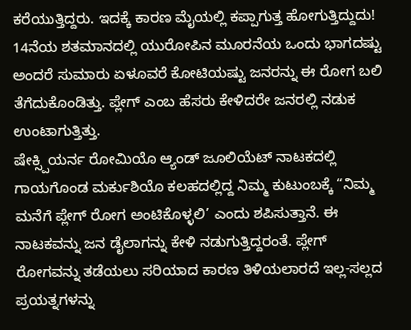ಕರೆಯುತ್ತಿದ್ದರು. ಇದಕ್ಕೆ ಕಾರಣ ಮೈಯಲ್ಲಿ ಕಪ್ಪಾಗುತ್ತ ಹೋಗುತ್ತಿದ್ದುದು! 14ನೆಯ ಶತಮಾನದಲ್ಲಿ ಯುರೋಪಿನ ಮೂರನೆಯ ಒಂದು ಭಾಗದಷ್ಟು ಅಂದರೆ ಸುಮಾರು ಏಳೂವರೆ ಕೋಟಿಯಷ್ಟು ಜನರನ್ನು ಈ ರೋಗ ಬಲಿ ತೆಗೆದುಕೊಂಡಿತ್ತು. ಪ್ಲೇಗ್ ಎಂಬ ಹೆಸರು ಕೇಳಿದರೇ ಜನರಲ್ಲಿ ನಡುಕ ಉಂಟಾಗುತ್ತಿತ್ತು.
ಷೇಕ್ಸ್ಪಿಯರ್ನ ರೋಮಿಯೊ ಆ್ಯಂಡ್ ಜೂಲಿಯೆಟ್ ನಾಟಕದಲ್ಲಿ ಗಾಯಗೊಂಡ ಮರ್ಕುಶಿಯೊ ಕಲಹದಲ್ಲಿದ್ದ ನಿಮ್ಮ ಕುಟುಂಬಕ್ಕೆ “ನಿಮ್ಮ ಮನೆಗೆ ಪ್ಲೇಗ್ ರೋಗ ಅಂಟಿಕೊಳ್ಳಲಿ’ ಎಂದು ಶಪಿಸುತ್ತಾನೆ. ಈ ನಾಟಕವನ್ನು ಜನ ಡೈಲಾಗನ್ನು ಕೇಳಿ ನಡುಗುತ್ತಿದ್ದರಂತೆ. ಪ್ಲೇಗ್ ರೋಗವನ್ನು ತಡೆಯಲು ಸರಿಯಾದ ಕಾರಣ ತಿಳಿಯಲಾರದೆ ಇಲ್ಲ-ಸಲ್ಲದ ಪ್ರಯತ್ನಗಳನ್ನು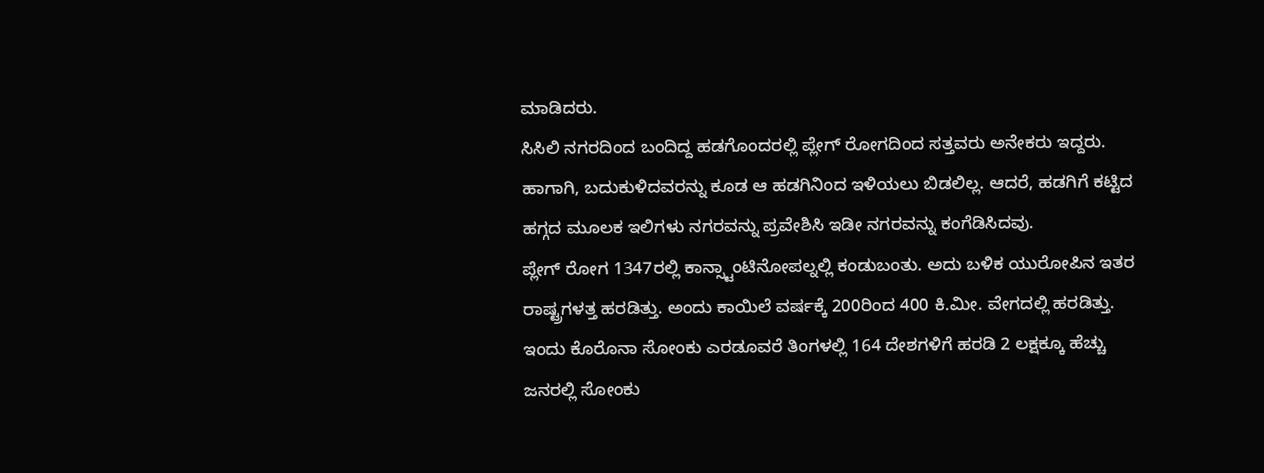ಮಾಡಿದರು.
ಸಿಸಿಲಿ ನಗರದಿಂದ ಬಂದಿದ್ದ ಹಡಗೊಂದರಲ್ಲಿ ಪ್ಲೇಗ್ ರೋಗದಿಂದ ಸತ್ತವರು ಅನೇಕರು ಇದ್ದರು. ಹಾಗಾಗಿ, ಬದುಕುಳಿದವರನ್ನು ಕೂಡ ಆ ಹಡಗಿನಿಂದ ಇಳಿಯಲು ಬಿಡಲಿಲ್ಲ. ಆದರೆ, ಹಡಗಿಗೆ ಕಟ್ಟಿದ ಹಗ್ಗದ ಮೂಲಕ ಇಲಿಗಳು ನಗರವನ್ನು ಪ್ರವೇಶಿಸಿ ಇಡೀ ನಗರವನ್ನು ಕಂಗೆಡಿಸಿದವು.
ಪ್ಲೇಗ್ ರೋಗ 1347ರಲ್ಲಿ ಕಾನ್ಸ್ಟಾಂಟಿನೋಪಲ್ನಲ್ಲಿ ಕಂಡುಬಂತು. ಅದು ಬಳಿಕ ಯುರೋಪಿನ ಇತರ ರಾಷ್ಟ್ರಗಳತ್ತ ಹರಡಿತ್ತು. ಅಂದು ಕಾಯಿಲೆ ವರ್ಷಕ್ಕೆ 200ರಿಂದ 400 ಕಿ.ಮೀ. ವೇಗದಲ್ಲಿ ಹರಡಿತ್ತು. ಇಂದು ಕೊರೊನಾ ಸೋಂಕು ಎರಡೂವರೆ ತಿಂಗಳಲ್ಲಿ 164 ದೇಶಗಳಿಗೆ ಹರಡಿ 2 ಲಕ್ಷಕ್ಕೂ ಹೆಚ್ಚು ಜನರಲ್ಲಿ ಸೋಂಕು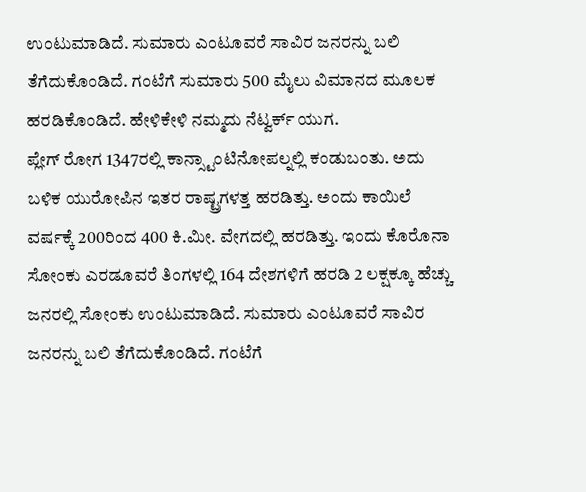ಉಂಟುಮಾಡಿದೆ. ಸುಮಾರು ಎಂಟೂವರೆ ಸಾವಿರ ಜನರನ್ನು ಬಲಿ ತೆಗೆದುಕೊಂಡಿದೆ. ಗಂಟೆಗೆ ಸುಮಾರು 500 ಮೈಲು ವಿಮಾನದ ಮೂಲಕ ಹರಡಿಕೊಂಡಿದೆ. ಹೇಳಿಕೇಳಿ ನಮ್ಮದು ನೆಟ್ವರ್ಕ್ ಯುಗ.
ಪ್ಲೇಗ್ ರೋಗ 1347ರಲ್ಲಿ ಕಾನ್ಸ್ಟಾಂಟಿನೋಪಲ್ನಲ್ಲಿ ಕಂಡುಬಂತು. ಅದು ಬಳಿಕ ಯುರೋಪಿನ ಇತರ ರಾಷ್ಟ್ರಗಳತ್ತ ಹರಡಿತ್ತು. ಅಂದು ಕಾಯಿಲೆ ವರ್ಷಕ್ಕೆ 200ರಿಂದ 400 ಕಿ.ಮೀ. ವೇಗದಲ್ಲಿ ಹರಡಿತ್ತು. ಇಂದು ಕೊರೊನಾ ಸೋಂಕು ಎರಡೂವರೆ ತಿಂಗಳಲ್ಲಿ 164 ದೇಶಗಳಿಗೆ ಹರಡಿ 2 ಲಕ್ಷಕ್ಕೂ ಹೆಚ್ಚು ಜನರಲ್ಲಿ ಸೋಂಕು ಉಂಟುಮಾಡಿದೆ. ಸುಮಾರು ಎಂಟೂವರೆ ಸಾವಿರ ಜನರನ್ನು ಬಲಿ ತೆಗೆದುಕೊಂಡಿದೆ. ಗಂಟೆಗೆ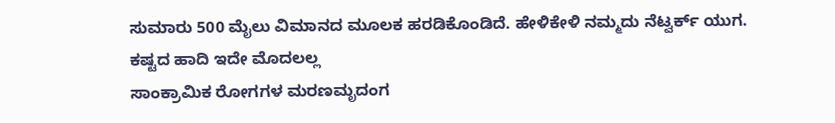ಸುಮಾರು 500 ಮೈಲು ವಿಮಾನದ ಮೂಲಕ ಹರಡಿಕೊಂಡಿದೆ. ಹೇಳಿಕೇಳಿ ನಮ್ಮದು ನೆಟ್ವರ್ಕ್ ಯುಗ.
ಕಷ್ಟದ ಹಾದಿ ಇದೇ ಮೊದಲಲ್ಲ
ಸಾಂಕ್ರಾಮಿಕ ರೋಗಗಳ ಮರಣಮೃದಂಗ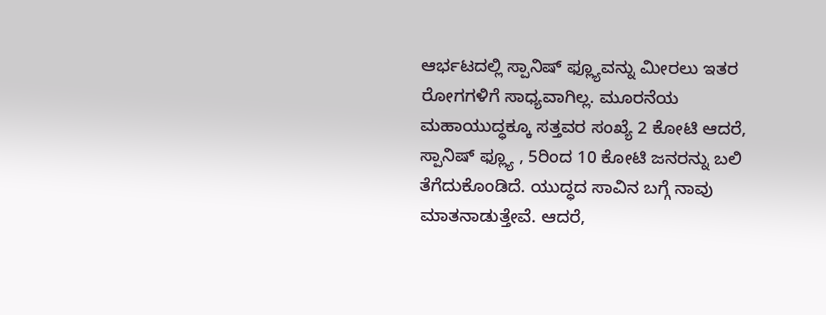ಆರ್ಭಟದಲ್ಲಿ ಸ್ಪಾನಿಷ್ ಫ್ಲ್ಯೂವನ್ನು ಮೀರಲು ಇತರ ರೋಗಗಳಿಗೆ ಸಾಧ್ಯವಾಗಿಲ್ಲ. ಮೂರನೆಯ ಮಹಾಯುದ್ಧಕ್ಕೂ ಸತ್ತವರ ಸಂಖ್ಯೆ 2 ಕೋಟಿ ಆದರೆ, ಸ್ಪಾನಿಷ್ ಫ್ಲ್ಯೂ , 5ರಿಂದ 10 ಕೋಟಿ ಜನರನ್ನು ಬಲಿ ತೆಗೆದುಕೊಂಡಿದೆ. ಯುದ್ಧದ ಸಾವಿನ ಬಗ್ಗೆ ನಾವು ಮಾತನಾಡುತ್ತೇವೆ. ಆದರೆ,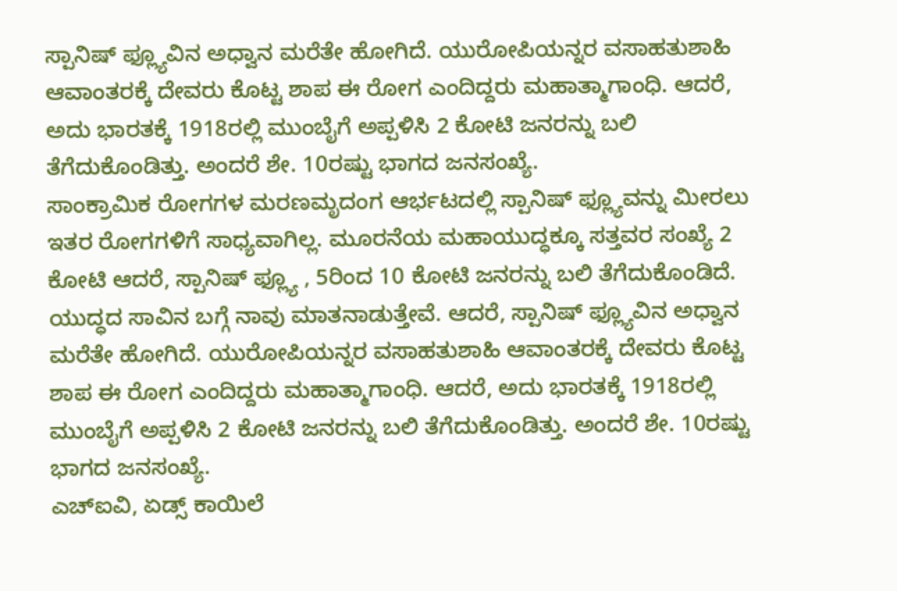ಸ್ಪಾನಿಷ್ ಫ್ಲ್ಯೂವಿನ ಅಧ್ವಾನ ಮರೆತೇ ಹೋಗಿದೆ. ಯುರೋಪಿಯನ್ನರ ವಸಾಹತುಶಾಹಿ ಆವಾಂತರಕ್ಕೆ ದೇವರು ಕೊಟ್ಟ ಶಾಪ ಈ ರೋಗ ಎಂದಿದ್ದರು ಮಹಾತ್ಮಾಗಾಂಧಿ. ಆದರೆ, ಅದು ಭಾರತಕ್ಕೆ 1918ರಲ್ಲಿ ಮುಂಬೈಗೆ ಅಪ್ಪಳಿಸಿ 2 ಕೋಟಿ ಜನರನ್ನು ಬಲಿ ತೆಗೆದುಕೊಂಡಿತ್ತು. ಅಂದರೆ ಶೇ. 10ರಷ್ಟು ಭಾಗದ ಜನಸಂಖ್ಯೆ.
ಸಾಂಕ್ರಾಮಿಕ ರೋಗಗಳ ಮರಣಮೃದಂಗ ಆರ್ಭಟದಲ್ಲಿ ಸ್ಪಾನಿಷ್ ಫ್ಲ್ಯೂವನ್ನು ಮೀರಲು ಇತರ ರೋಗಗಳಿಗೆ ಸಾಧ್ಯವಾಗಿಲ್ಲ. ಮೂರನೆಯ ಮಹಾಯುದ್ಧಕ್ಕೂ ಸತ್ತವರ ಸಂಖ್ಯೆ 2 ಕೋಟಿ ಆದರೆ, ಸ್ಪಾನಿಷ್ ಫ್ಲ್ಯೂ , 5ರಿಂದ 10 ಕೋಟಿ ಜನರನ್ನು ಬಲಿ ತೆಗೆದುಕೊಂಡಿದೆ. ಯುದ್ಧದ ಸಾವಿನ ಬಗ್ಗೆ ನಾವು ಮಾತನಾಡುತ್ತೇವೆ. ಆದರೆ, ಸ್ಪಾನಿಷ್ ಫ್ಲ್ಯೂವಿನ ಅಧ್ವಾನ ಮರೆತೇ ಹೋಗಿದೆ. ಯುರೋಪಿಯನ್ನರ ವಸಾಹತುಶಾಹಿ ಆವಾಂತರಕ್ಕೆ ದೇವರು ಕೊಟ್ಟ ಶಾಪ ಈ ರೋಗ ಎಂದಿದ್ದರು ಮಹಾತ್ಮಾಗಾಂಧಿ. ಆದರೆ, ಅದು ಭಾರತಕ್ಕೆ 1918ರಲ್ಲಿ ಮುಂಬೈಗೆ ಅಪ್ಪಳಿಸಿ 2 ಕೋಟಿ ಜನರನ್ನು ಬಲಿ ತೆಗೆದುಕೊಂಡಿತ್ತು. ಅಂದರೆ ಶೇ. 10ರಷ್ಟು ಭಾಗದ ಜನಸಂಖ್ಯೆ.
ಎಚ್ಐವಿ, ಏಡ್ಸ್ ಕಾಯಿಲೆ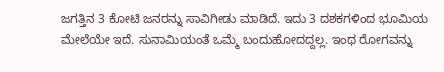ಜಗತ್ತಿನ 3 ಕೋಟಿ ಜನರನ್ನು ಸಾವಿಗೀಡು ಮಾಡಿದೆ. ಇದು 3 ದಶಕಗಳಿಂದ ಭೂಮಿಯ ಮೇಲೆಯೇ ಇದೆ. ಸುನಾಮಿಯಂತೆ ಒಮ್ಮೆ ಬಂದುಹೋದದ್ದಲ್ಲ. ಇಂಥ ರೋಗವನ್ನು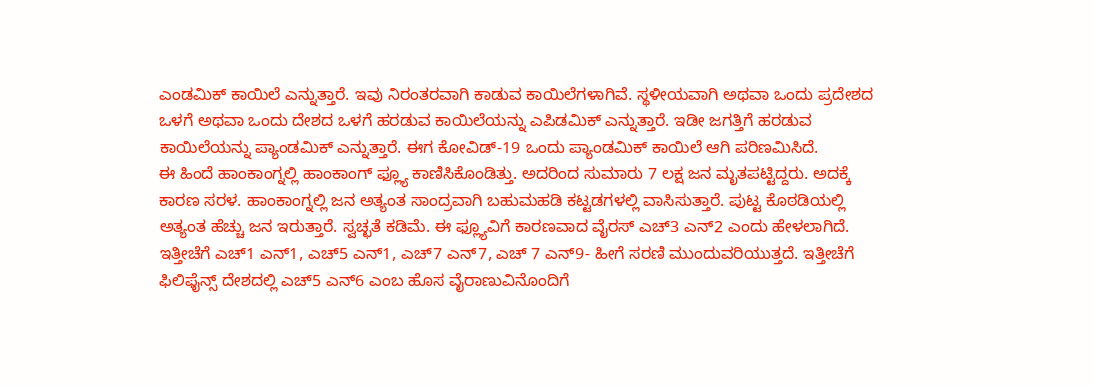ಎಂಡಮಿಕ್ ಕಾಯಿಲೆ ಎನ್ನುತ್ತಾರೆ. ಇವು ನಿರಂತರವಾಗಿ ಕಾಡುವ ಕಾಯಿಲೆಗಳಾಗಿವೆ. ಸ್ಥಳೀಯವಾಗಿ ಅಥವಾ ಒಂದು ಪ್ರದೇಶದ ಒಳಗೆ ಅಥವಾ ಒಂದು ದೇಶದ ಒಳಗೆ ಹರಡುವ ಕಾಯಿಲೆಯನ್ನು ಎಪಿಡಮಿಕ್ ಎನ್ನುತ್ತಾರೆ. ಇಡೀ ಜಗತ್ತಿಗೆ ಹರಡುವ ಕಾಯಿಲೆಯನ್ನು ಪ್ಯಾಂಡಮಿಕ್ ಎನ್ನುತ್ತಾರೆ. ಈಗ ಕೋವಿಡ್-19 ಒಂದು ಪ್ಯಾಂಡಮಿಕ್ ಕಾಯಿಲೆ ಆಗಿ ಪರಿಣಮಿಸಿದೆ.
ಈ ಹಿಂದೆ ಹಾಂಕಾಂಗ್ನಲ್ಲಿ ಹಾಂಕಾಂಗ್ ಫ್ಲ್ಯೂ ಕಾಣಿಸಿಕೊಂಡಿತ್ತು. ಅದರಿಂದ ಸುಮಾರು 7 ಲಕ್ಷ ಜನ ಮೃತಪಟ್ಟಿದ್ದರು. ಅದಕ್ಕೆ ಕಾರಣ ಸರಳ. ಹಾಂಕಾಂಗ್ನಲ್ಲಿ ಜನ ಅತ್ಯಂತ ಸಾಂದ್ರವಾಗಿ ಬಹುಮಹಡಿ ಕಟ್ಟಡಗಳಲ್ಲಿ ವಾಸಿಸುತ್ತಾರೆ. ಪುಟ್ಟ ಕೊಠಡಿಯಲ್ಲಿ ಅತ್ಯಂತ ಹೆಚ್ಚು ಜನ ಇರುತ್ತಾರೆ. ಸ್ವಚ್ಛತೆ ಕಡಿಮೆ. ಈ ಫ್ಲ್ಯೂವಿಗೆ ಕಾರಣವಾದ ವೈರಸ್ ಎಚ್3 ಎನ್2 ಎಂದು ಹೇಳಲಾಗಿದೆ. ಇತ್ತೀಚೆಗೆ ಎಚ್1 ಎನ್1, ಎಚ್5 ಎನ್1, ಎಚ್7 ಎನ್7, ಎಚ್ 7 ಎನ್9- ಹೀಗೆ ಸರಣಿ ಮುಂದುವರಿಯುತ್ತದೆ. ಇತ್ತೀಚೆಗೆ ಫಿಲಿಫೈನ್ಸ್ ದೇಶದಲ್ಲಿ ಎಚ್5 ಎನ್6 ಎಂಬ ಹೊಸ ವೈರಾಣುವಿನೊಂದಿಗೆ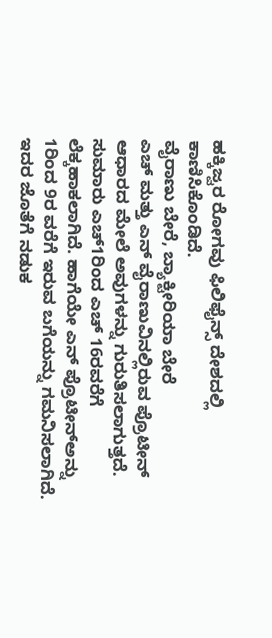ಹಕ್ಕಿಜ್ವರ ರೋಗವು ಫಿಲಿಫೈನ್ಸ್ ದೇಶದಲ್ಲಿ ಕಾಣಿಸಿಕೊಂಡಿದೆ.
ವೈರಾಣು ಬೇರೆ, ಬ್ಯಾಕ್ಟೀರಿಯಾ ಬೇರೆ
ಎಚ್ ಮತ್ತು ಎನ್ ವೈರಾಣುವಿನಲ್ಲಿರುವ ಪ್ರೊಟೀನ್ ಆಧಾರದ ಮೇಲೆ ಅವುಗಳನ್ನು ಗುರುತಿಸಲಾಗುತ್ತದೆ. ಸುಮಾರು ಎಚ್1ರಿಂದ ಎಚ್ 16ರವರೆಗೆ ಲೆಕ್ಕಹಾಕಲಾಗಿದೆ. ಹಾಗೆಯೇ ಎನ್ ಪ್ರೊಟೀನ್ಅನ್ನು 1ರಿಂದ 9ರ ವರೆಗೆ ಇರುವ ಬಗೆಯನ್ನು ಗಮನಿಸಲಾಗಿದೆ. ಇದರ ಜೊತೆಗೆ ನಡುಕ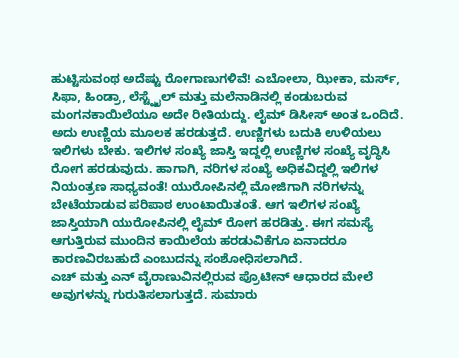ಹುಟ್ಟಿಸುವಂಥ ಅದೆಷ್ಟು ರೋಗಾಣುಗಳಿವೆ! ಎಬೋಲಾ, ಝೀಕಾ, ಮರ್ಸ್, ಸಿಫಾ, ಹಿಂಡ್ರಾ, ಲೆಸ್ಟ್ನೈಲ್ ಮತ್ತು ಮಲೆನಾಡಿನಲ್ಲಿ ಕಂಡುಬರುವ ಮಂಗನಕಾಯಿಲೆಯೂ ಅದೇ ರೀತಿಯದ್ದು. ಲೈಮ್ ಡಿಸೀಸ್ ಅಂತ ಒಂದಿದೆ. ಅದು ಉಣ್ಣಿಯ ಮೂಲಕ ಹರಡುತ್ತದೆ. ಉಣ್ಣಿಗಳು ಬದುಕಿ ಉಳಿಯಲು ಇಲಿಗಳು ಬೇಕು. ಇಲಿಗಳ ಸಂಖ್ಯೆ ಜಾಸ್ತಿ ಇದ್ದಲ್ಲಿ ಉಣ್ಣಿಗಳ ಸಂಖ್ಯೆ ವೃದ್ಧಿಸಿ ರೋಗ ಹರಡುವುದು. ಹಾಗಾಗಿ, ನರಿಗಳ ಸಂಖ್ಯೆ ಅಧಿಕವಿದ್ದಲ್ಲಿ ಇಲಿಗಳ ನಿಯಂತ್ರಣ ಸಾಧ್ಯವಂತೆ! ಯುರೋಪಿನಲ್ಲಿ ಮೋಜಿಗಾಗಿ ನರಿಗಳನ್ನು ಬೇಟೆಯಾಡುವ ಪರಿಪಾಠ ಉಂಟಾಯಿತಂತೆ. ಆಗ ಇಲಿಗಳ ಸಂಖ್ಯೆ ಜಾಸ್ತಿಯಾಗಿ ಯುರೋಪಿನಲ್ಲಿ ಲೈಮ್ ರೋಗ ಹರಡಿತ್ತು. ಈಗ ಸಮಸ್ಯೆ ಆಗುತ್ತಿರುವ ಮುಂದಿನ ಕಾಯಿಲೆಯ ಹರಡುವಿಕೆಗೂ ಏನಾದರೂ ಕಾರಣವಿರಬಹುದೆ ಎಂಬುದನ್ನು ಸಂಶೋಧಿಸಲಾಗಿದೆ.
ಎಚ್ ಮತ್ತು ಎನ್ ವೈರಾಣುವಿನಲ್ಲಿರುವ ಪ್ರೊಟೀನ್ ಆಧಾರದ ಮೇಲೆ ಅವುಗಳನ್ನು ಗುರುತಿಸಲಾಗುತ್ತದೆ. ಸುಮಾರು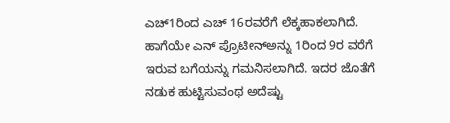ಎಚ್1ರಿಂದ ಎಚ್ 16ರವರೆಗೆ ಲೆಕ್ಕಹಾಕಲಾಗಿದೆ. ಹಾಗೆಯೇ ಎನ್ ಪ್ರೊಟೀನ್ಅನ್ನು 1ರಿಂದ 9ರ ವರೆಗೆ ಇರುವ ಬಗೆಯನ್ನು ಗಮನಿಸಲಾಗಿದೆ. ಇದರ ಜೊತೆಗೆ ನಡುಕ ಹುಟ್ಟಿಸುವಂಥ ಅದೆಷ್ಟು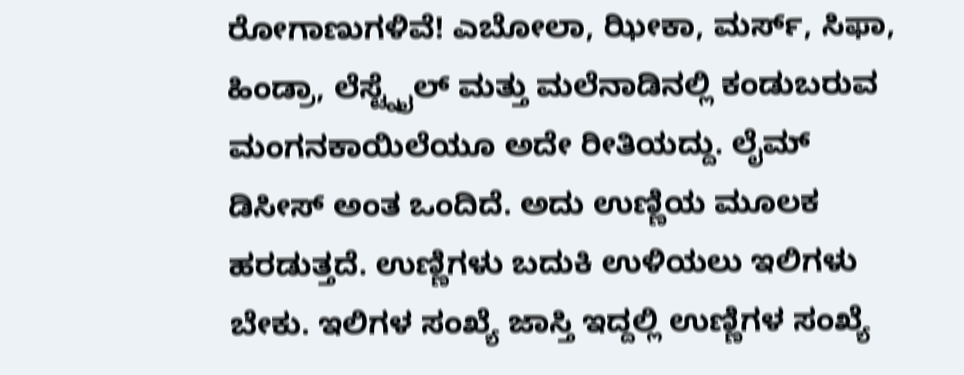ರೋಗಾಣುಗಳಿವೆ! ಎಬೋಲಾ, ಝೀಕಾ, ಮರ್ಸ್, ಸಿಫಾ, ಹಿಂಡ್ರಾ, ಲೆಸ್ಟ್ನೈಲ್ ಮತ್ತು ಮಲೆನಾಡಿನಲ್ಲಿ ಕಂಡುಬರುವ ಮಂಗನಕಾಯಿಲೆಯೂ ಅದೇ ರೀತಿಯದ್ದು. ಲೈಮ್ ಡಿಸೀಸ್ ಅಂತ ಒಂದಿದೆ. ಅದು ಉಣ್ಣಿಯ ಮೂಲಕ ಹರಡುತ್ತದೆ. ಉಣ್ಣಿಗಳು ಬದುಕಿ ಉಳಿಯಲು ಇಲಿಗಳು ಬೇಕು. ಇಲಿಗಳ ಸಂಖ್ಯೆ ಜಾಸ್ತಿ ಇದ್ದಲ್ಲಿ ಉಣ್ಣಿಗಳ ಸಂಖ್ಯೆ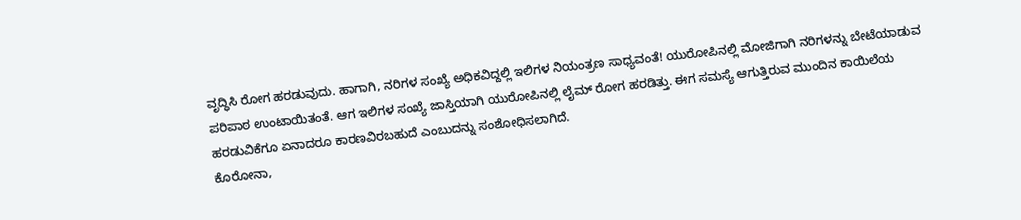ವೃದ್ಧಿಸಿ ರೋಗ ಹರಡುವುದು. ಹಾಗಾಗಿ, ನರಿಗಳ ಸಂಖ್ಯೆ ಅಧಿಕವಿದ್ದಲ್ಲಿ ಇಲಿಗಳ ನಿಯಂತ್ರಣ ಸಾಧ್ಯವಂತೆ! ಯುರೋಪಿನಲ್ಲಿ ಮೋಜಿಗಾಗಿ ನರಿಗಳನ್ನು ಬೇಟೆಯಾಡುವ ಪರಿಪಾಠ ಉಂಟಾಯಿತಂತೆ. ಆಗ ಇಲಿಗಳ ಸಂಖ್ಯೆ ಜಾಸ್ತಿಯಾಗಿ ಯುರೋಪಿನಲ್ಲಿ ಲೈಮ್ ರೋಗ ಹರಡಿತ್ತು. ಈಗ ಸಮಸ್ಯೆ ಆಗುತ್ತಿರುವ ಮುಂದಿನ ಕಾಯಿಲೆಯ ಹರಡುವಿಕೆಗೂ ಏನಾದರೂ ಕಾರಣವಿರಬಹುದೆ ಎಂಬುದನ್ನು ಸಂಶೋಧಿಸಲಾಗಿದೆ.
ಕೊರೋನಾ,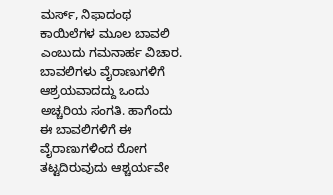ಮರ್ಸ್, ನಿಫಾದಂಥ ಕಾಯಿಲೆಗಳ ಮೂಲ ಬಾವಲಿ ಎಂಬುದು ಗಮನಾರ್ಹ ವಿಚಾರ. ಬಾವಲಿಗಳು ವೈರಾಣುಗಳಿಗೆ ಆಶ್ರಯವಾದದ್ದು ಒಂದು ಅಚ್ಚರಿಯ ಸಂಗತಿ. ಹಾಗೆಂದು ಈ ಬಾವಲಿಗಳಿಗೆ ಈ ವೈರಾಣುಗಳಿಂದ ರೋಗ ತಟ್ಟದಿರುವುದು ಆಶ್ಚರ್ಯವೇ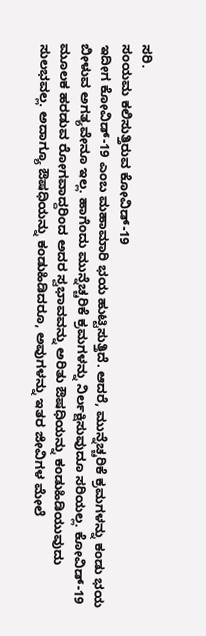ಸರಿ.
ಸಂಯಮ ಕಲಿಸುತ್ತಿರುವ ಕೋವಿಡ್-19
ಇದೀಗ ಕೋವಿಡ್-19 ಎಂಬ ಮಹಾಮಾರಿ ಭಯ ಹುಟ್ಟಿಸುತ್ತಿದೆ. ಆದರೆ, ಮುನ್ನೆಚ್ಚರಿಕೆ ಕ್ರಮಗಳನ್ನು ಕಂಡು ಭಯ ಬೀಳುವ ಅಗತ್ಯವೇನೂ ಇಲ್ಲ. ಹಾಗೆಂದು ಮುನ್ನೆಚ್ಚರಿಕೆ ಕ್ರಮಗಳನ್ನು ನಿರ್ಲಕ್ಷಿಸುವುದೂ ಸರಿಯಲ್ಲ. ಕೋವಿಡ್-19 ಮೂಲಕ ಹರಡುವ ರೋಗವಾದ್ದರಿಂದ ಅದರ ಸ್ವಭಾವವನ್ನು ಅರಿತು ಔಷಧಿಯನ್ನು ಕಂಡುಹಿಡಿಯುವುದು ಸುಲಭವಲ್ಲ. ಅದಾಗ್ಯೂ ಔಷಧಿಯನ್ನು ಕಂಡುಹಿಡಿದರೂ, ಅವುಗಳನ್ನು ಇತರ ಜೀವಿಗಳ ಮೇಲೆ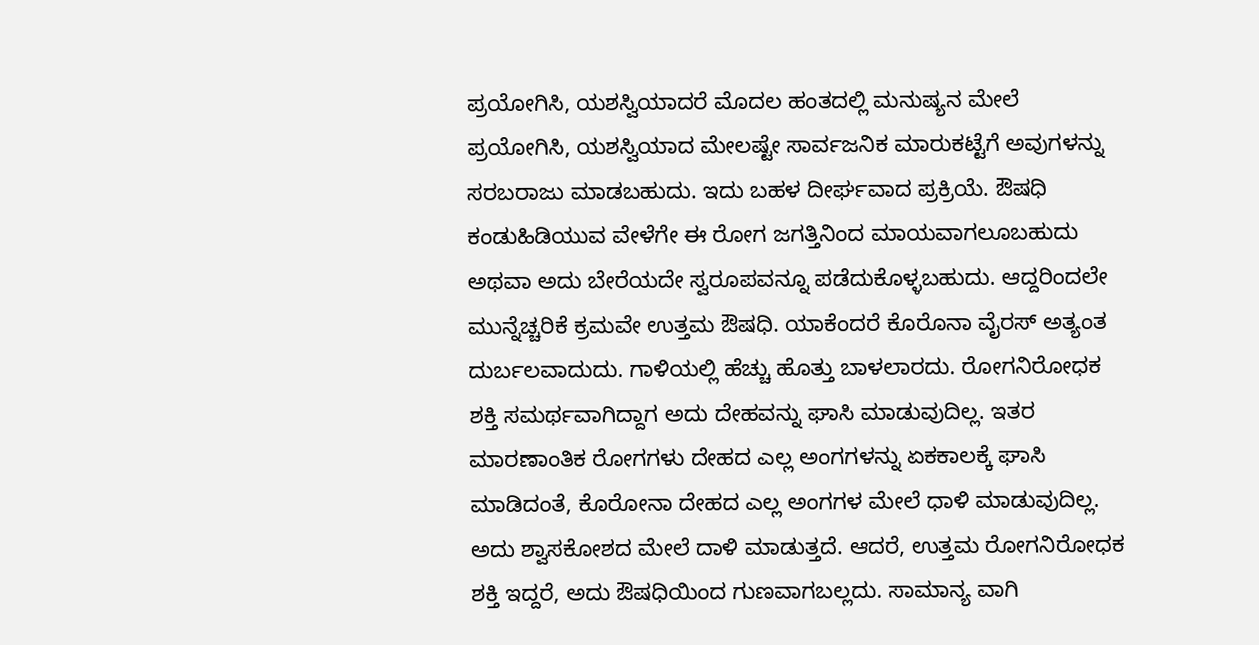ಪ್ರಯೋಗಿಸಿ, ಯಶಸ್ವಿಯಾದರೆ ಮೊದಲ ಹಂತದಲ್ಲಿ ಮನುಷ್ಯನ ಮೇಲೆ ಪ್ರಯೋಗಿಸಿ, ಯಶಸ್ವಿಯಾದ ಮೇಲಷ್ಟೇ ಸಾರ್ವಜನಿಕ ಮಾರುಕಟ್ಟೆಗೆ ಅವುಗಳನ್ನು ಸರಬರಾಜು ಮಾಡಬಹುದು. ಇದು ಬಹಳ ದೀರ್ಘವಾದ ಪ್ರಕ್ರಿಯೆ. ಔಷಧಿ ಕಂಡುಹಿಡಿಯುವ ವೇಳೆಗೇ ಈ ರೋಗ ಜಗತ್ತಿನಿಂದ ಮಾಯವಾಗಲೂಬಹುದು ಅಥವಾ ಅದು ಬೇರೆಯದೇ ಸ್ವರೂಪವನ್ನೂ ಪಡೆದುಕೊಳ್ಳಬಹುದು. ಆದ್ದರಿಂದಲೇ ಮುನ್ನೆಚ್ಚರಿಕೆ ಕ್ರಮವೇ ಉತ್ತಮ ಔಷಧಿ. ಯಾಕೆಂದರೆ ಕೊರೊನಾ ವೈರಸ್ ಅತ್ಯಂತ ದುರ್ಬಲವಾದುದು. ಗಾಳಿಯಲ್ಲಿ ಹೆಚ್ಚು ಹೊತ್ತು ಬಾಳಲಾರದು. ರೋಗನಿರೋಧಕ ಶಕ್ತಿ ಸಮರ್ಥವಾಗಿದ್ದಾಗ ಅದು ದೇಹವನ್ನು ಘಾಸಿ ಮಾಡುವುದಿಲ್ಲ. ಇತರ ಮಾರಣಾಂತಿಕ ರೋಗಗಳು ದೇಹದ ಎಲ್ಲ ಅಂಗಗಳನ್ನು ಏಕಕಾಲಕ್ಕೆ ಘಾಸಿ ಮಾಡಿದಂತೆ, ಕೊರೋನಾ ದೇಹದ ಎಲ್ಲ ಅಂಗಗಳ ಮೇಲೆ ಧಾಳಿ ಮಾಡುವುದಿಲ್ಲ. ಅದು ಶ್ವಾಸಕೋಶದ ಮೇಲೆ ದಾಳಿ ಮಾಡುತ್ತದೆ. ಆದರೆ, ಉತ್ತಮ ರೋಗನಿರೋಧಕ ಶಕ್ತಿ ಇದ್ದರೆ, ಅದು ಔಷಧಿಯಿಂದ ಗುಣವಾಗಬಲ್ಲದು. ಸಾಮಾನ್ಯ ವಾಗಿ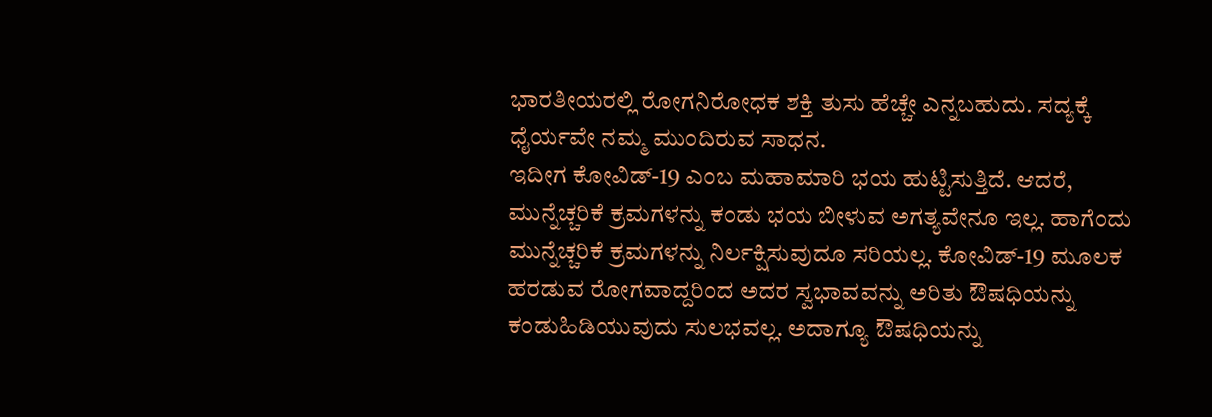ಭಾರತೀಯರಲ್ಲಿ ರೋಗನಿರೋಧಕ ಶಕ್ತಿ ತುಸು ಹೆಚ್ಚೇ ಎನ್ನಬಹುದು. ಸದ್ಯಕ್ಕೆ ಧೈರ್ಯವೇ ನಮ್ಮ ಮುಂದಿರುವ ಸಾಧನ.
ಇದೀಗ ಕೋವಿಡ್-19 ಎಂಬ ಮಹಾಮಾರಿ ಭಯ ಹುಟ್ಟಿಸುತ್ತಿದೆ. ಆದರೆ, ಮುನ್ನೆಚ್ಚರಿಕೆ ಕ್ರಮಗಳನ್ನು ಕಂಡು ಭಯ ಬೀಳುವ ಅಗತ್ಯವೇನೂ ಇಲ್ಲ. ಹಾಗೆಂದು ಮುನ್ನೆಚ್ಚರಿಕೆ ಕ್ರಮಗಳನ್ನು ನಿರ್ಲಕ್ಷಿಸುವುದೂ ಸರಿಯಲ್ಲ. ಕೋವಿಡ್-19 ಮೂಲಕ ಹರಡುವ ರೋಗವಾದ್ದರಿಂದ ಅದರ ಸ್ವಭಾವವನ್ನು ಅರಿತು ಔಷಧಿಯನ್ನು ಕಂಡುಹಿಡಿಯುವುದು ಸುಲಭವಲ್ಲ. ಅದಾಗ್ಯೂ ಔಷಧಿಯನ್ನು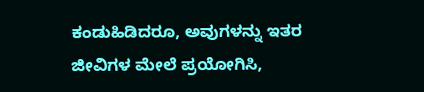ಕಂಡುಹಿಡಿದರೂ, ಅವುಗಳನ್ನು ಇತರ ಜೀವಿಗಳ ಮೇಲೆ ಪ್ರಯೋಗಿಸಿ,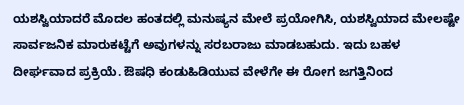ಯಶಸ್ವಿಯಾದರೆ ಮೊದಲ ಹಂತದಲ್ಲಿ ಮನುಷ್ಯನ ಮೇಲೆ ಪ್ರಯೋಗಿಸಿ, ಯಶಸ್ವಿಯಾದ ಮೇಲಷ್ಟೇ ಸಾರ್ವಜನಿಕ ಮಾರುಕಟ್ಟೆಗೆ ಅವುಗಳನ್ನು ಸರಬರಾಜು ಮಾಡಬಹುದು. ಇದು ಬಹಳ ದೀರ್ಘವಾದ ಪ್ರಕ್ರಿಯೆ. ಔಷಧಿ ಕಂಡುಹಿಡಿಯುವ ವೇಳೆಗೇ ಈ ರೋಗ ಜಗತ್ತಿನಿಂದ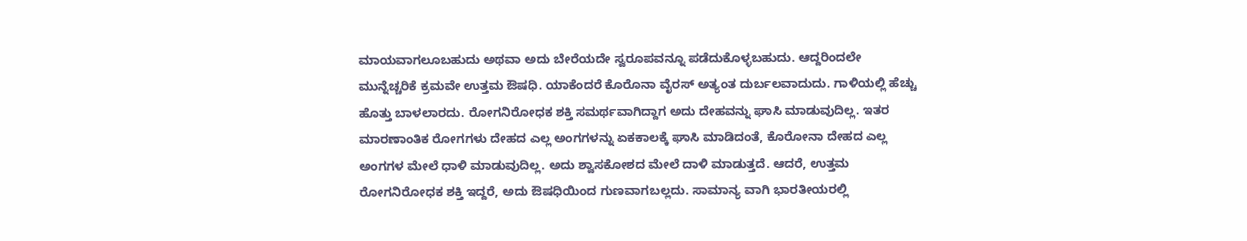ಮಾಯವಾಗಲೂಬಹುದು ಅಥವಾ ಅದು ಬೇರೆಯದೇ ಸ್ವರೂಪವನ್ನೂ ಪಡೆದುಕೊಳ್ಳಬಹುದು. ಆದ್ದರಿಂದಲೇ ಮುನ್ನೆಚ್ಚರಿಕೆ ಕ್ರಮವೇ ಉತ್ತಮ ಔಷಧಿ. ಯಾಕೆಂದರೆ ಕೊರೊನಾ ವೈರಸ್ ಅತ್ಯಂತ ದುರ್ಬಲವಾದುದು. ಗಾಳಿಯಲ್ಲಿ ಹೆಚ್ಚು ಹೊತ್ತು ಬಾಳಲಾರದು. ರೋಗನಿರೋಧಕ ಶಕ್ತಿ ಸಮರ್ಥವಾಗಿದ್ದಾಗ ಅದು ದೇಹವನ್ನು ಘಾಸಿ ಮಾಡುವುದಿಲ್ಲ. ಇತರ ಮಾರಣಾಂತಿಕ ರೋಗಗಳು ದೇಹದ ಎಲ್ಲ ಅಂಗಗಳನ್ನು ಏಕಕಾಲಕ್ಕೆ ಘಾಸಿ ಮಾಡಿದಂತೆ, ಕೊರೋನಾ ದೇಹದ ಎಲ್ಲ ಅಂಗಗಳ ಮೇಲೆ ಧಾಳಿ ಮಾಡುವುದಿಲ್ಲ. ಅದು ಶ್ವಾಸಕೋಶದ ಮೇಲೆ ದಾಳಿ ಮಾಡುತ್ತದೆ. ಆದರೆ, ಉತ್ತಮ ರೋಗನಿರೋಧಕ ಶಕ್ತಿ ಇದ್ದರೆ, ಅದು ಔಷಧಿಯಿಂದ ಗುಣವಾಗಬಲ್ಲದು. ಸಾಮಾನ್ಯ ವಾಗಿ ಭಾರತೀಯರಲ್ಲಿ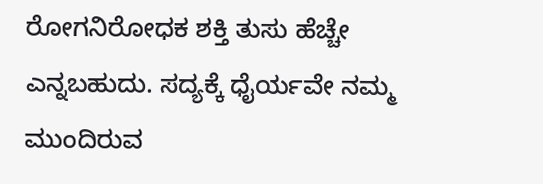ರೋಗನಿರೋಧಕ ಶಕ್ತಿ ತುಸು ಹೆಚ್ಚೇ ಎನ್ನಬಹುದು. ಸದ್ಯಕ್ಕೆ ಧೈರ್ಯವೇ ನಮ್ಮ ಮುಂದಿರುವ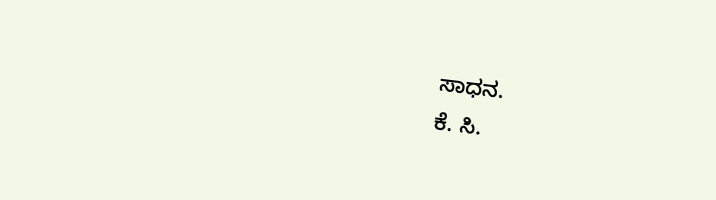ಸಾಧನ.
ಕೆ. ಸಿ.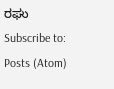ರಘು
Subscribe to:
Posts (Atom)